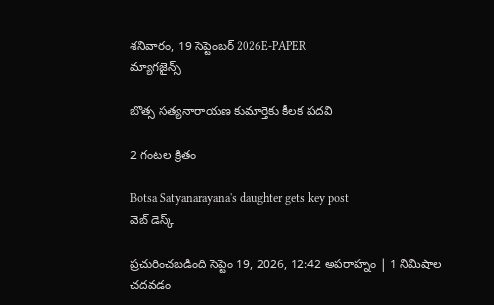శనివారం, 19 సెప్టెంబర్ 2026E-PAPER
మ్యాగజైన్స్

బొత్స సత్యనారాయణ కుమార్తెకు కీలక పదవి

2 గంటల క్రితం

Botsa Satyanarayana's daughter gets key post
వెబ్ డెస్క్

ప్రచురించబడింది సెప్టెం 19, 2026, 12:42 అపరాహ్నం | 1 నిమిషాల చదవడం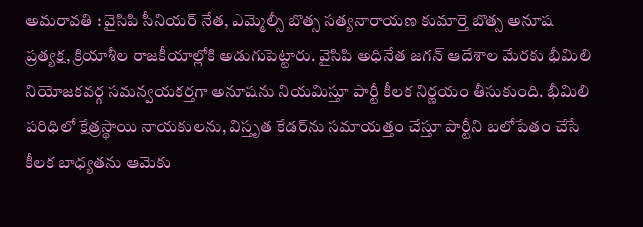అమరావతి : వైసిపి సీనియర్ నేత, ఎమ్మెల్సీ బొత్స సత్యనారాయణ కుమార్తె బొత్స అనూష ప్రత్యక్ష, క్రియాశీల రాజకీయాల్లోకి అడుగుపెట్టారు. వైసిపి అధినేత జగన్ ఆదేశాల మేరకు భీమిలి నియోజకవర్గ సమన్వయకర్తగా అనూషను నియమిస్తూ పార్టీ కీలక నిర్ణయం తీసుకుంది. భీమిలి పరిధిలో క్షేత్రస్థాయి నాయకులను, విస్తృత కేడర్‌ను సమాయత్తం చేస్తూ పార్టీని బలోపేతం చేసే కీలక బాధ్యతను ఆమెకు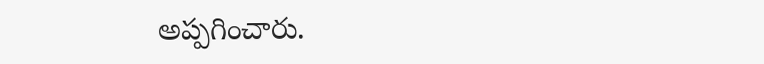అప్పగించారు.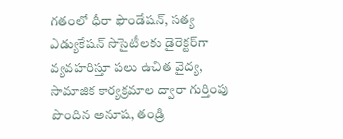గతంలో ధీరా ఫౌండేషన్, సత్య ఎడ్యుకేషన్ సొసైటీలకు డైరెక్టర్‌గా వ్యవహరిస్తూ పలు ఉచిత వైద్య, సామాజిక కార్యక్రమాల ద్వారా గుర్తింపు పొందిన అనూష, తండ్రి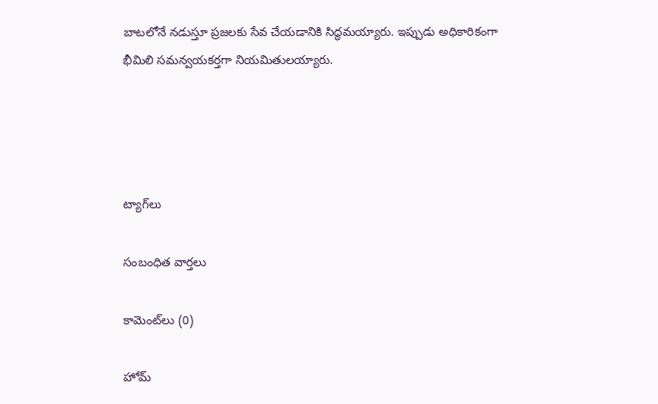బాటలోనే నడుస్తూ ప్రజలకు సేవ చేయడానికి సిద్ధమయ్యారు. ఇప్పుడు అధికారికంగా భీమిలి సమన్వయకర్తగా నియమితులయ్యారు.




ట్యాగ్‌లు

సంబంధిత వార్తలు

కామెంట్‌లు (0)

హోమ్